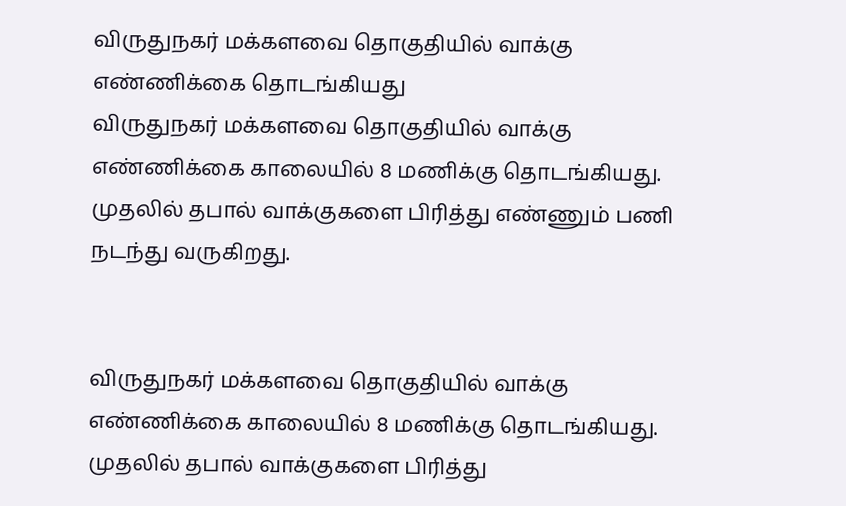விருதுநகர் மக்களவை தொகுதியில் வாக்கு எண்ணிக்கை தொடங்கியது
விருதுநகர் மக்களவை தொகுதியில் வாக்கு எண்ணிக்கை காலையில் 8 மணிக்கு தொடங்கியது. முதலில் தபால் வாக்குகளை பிரித்து எண்ணும் பணி நடந்து வருகிறது.


விருதுநகர் மக்களவை தொகுதியில் வாக்கு எண்ணிக்கை காலையில் 8 மணிக்கு தொடங்கியது. முதலில் தபால் வாக்குகளை பிரித்து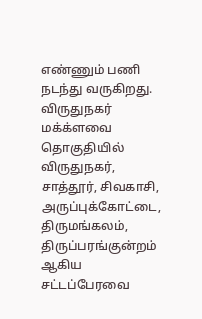எண்ணும் பணி நடந்து வருகிறது.
விருதுநகர் மக்க்ளவை தொகுதியில் விருதுநகர், சாத்தூர், சிவகாசி, அருப்புக்கோட்டை, திருமங்கலம், திருப்பரங்குன்றம் ஆகிய சட்டப்பேரவை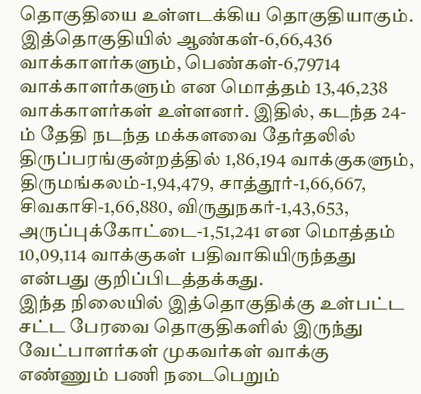தொகுதியை உள்ளடக்கிய தொகுதியாகும். இத்தொகுதியில் ஆண்கள்-6,66,436 வாக்காளர்களும், பெண்கள்-6,79714 வாக்காளர்களும் என மொத்தம் 13,46,238 வாக்காளர்கள் உள்ளனர். இதில், கடந்த 24-ம் தேதி நடந்த மக்களவை தேர்தலில் திருப்பரங்குன்றத்தில் 1,86,194 வாக்குகளும், திருமங்கலம்-1,94,479, சாத்தூர்-1,66,667, சிவகாசி-1,66,880, விருதுநகர்-1,43,653, அருப்புக்கோட்டை-1,51,241 என மொத்தம் 10,09,114 வாக்குகள் பதிவாகியிருந்தது என்பது குறிப்பிடத்தக்கது.
இந்த நிலையில் இத்தொகுதிக்கு உள்பட்ட சட்ட பேரவை தொகுதிகளில் இருந்து வேட்பாளர்கள் முகவர்கள் வாக்கு எண்ணும் பணி நடைபெறும்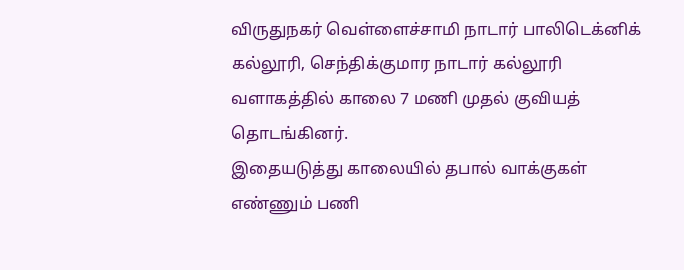விருதுநகர் வெள்ளைச்சாமி நாடார் பாலிடெக்னிக் கல்லூரி, செந்திக்குமார நாடார் கல்லூரி வளாகத்தில் காலை 7 மணி முதல் குவியத் தொடங்கினர்.
இதையடுத்து காலையில் தபால் வாக்குகள் எண்ணும் பணி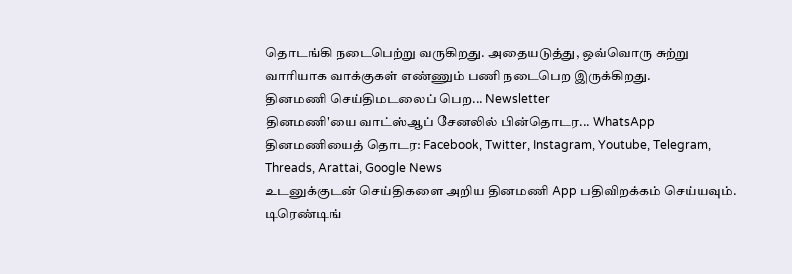தொடங்கி நடைபெற்று வருகிறது. அதையடுத்து, ஒவ்வொரு சுற்று வாரியாக வாக்குகள் எண்ணும் பணி நடைபெற இருக்கிறது.
தினமணி செய்திமடலைப் பெற... Newsletter
தினமணி'யை வாட்ஸ்ஆப் சேனலில் பின்தொடர... WhatsApp
தினமணியைத் தொடர: Facebook, Twitter, Instagram, Youtube, Telegram, Threads, Arattai, Google News
உடனுக்குடன் செய்திகளை அறிய தினமணி App பதிவிறக்கம் செய்யவும்.
டிரெண்டிங்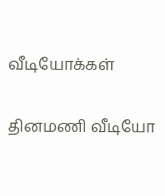வீடியோக்கள்

தினமணி வீடியோ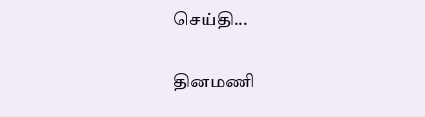செய்தி...

தினமணி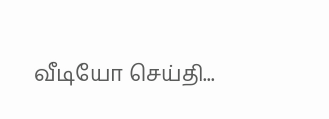வீடியோ செய்தி...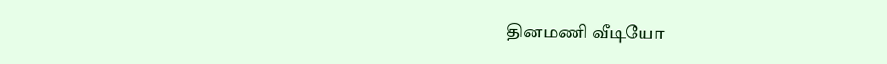தினமணி வீடியோ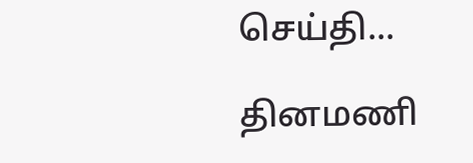செய்தி...

தினமணி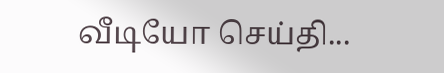வீடியோ செய்தி...